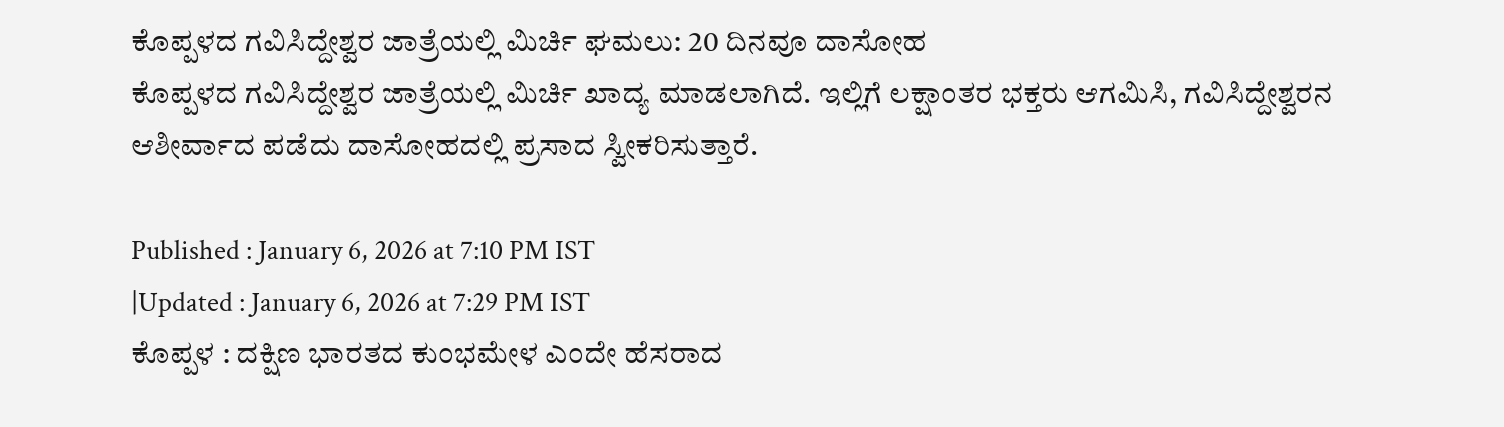ಕೊಪ್ಪಳದ ಗವಿಸಿದ್ದೇಶ್ವರ ಜಾತ್ರೆಯಲ್ಲಿ ಮಿರ್ಚಿ ಘಮಲು: 20 ದಿನವೂ ದಾಸೋಹ
ಕೊಪ್ಪಳದ ಗವಿಸಿದ್ದೇಶ್ವರ ಜಾತ್ರೆಯಲ್ಲಿ ಮಿರ್ಚಿ ಖಾದ್ಯ ಮಾಡಲಾಗಿದೆ. ಇಲ್ಲಿಗೆ ಲಕ್ಷಾಂತರ ಭಕ್ತರು ಆಗಮಿಸಿ, ಗವಿಸಿದ್ದೇಶ್ವರನ ಆಶೀರ್ವಾದ ಪಡೆದು ದಾಸೋಹದಲ್ಲಿ ಪ್ರಸಾದ ಸ್ವೀಕರಿಸುತ್ತಾರೆ.

Published : January 6, 2026 at 7:10 PM IST
|Updated : January 6, 2026 at 7:29 PM IST
ಕೊಪ್ಪಳ : ದಕ್ಷಿಣ ಭಾರತದ ಕುಂಭಮೇಳ ಎಂದೇ ಹೆಸರಾದ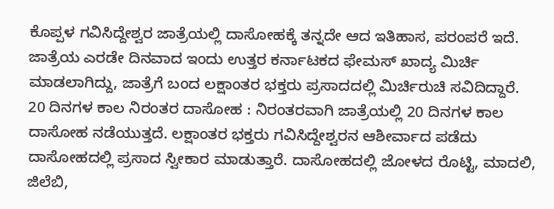ಕೊಪ್ಪಳ ಗವಿಸಿದ್ದೇಶ್ವರ ಜಾತ್ರೆಯಲ್ಲಿ ದಾಸೋಹಕ್ಕೆ ತನ್ನದೇ ಆದ ಇತಿಹಾಸ, ಪರಂಪರೆ ಇದೆ. ಜಾತ್ರೆಯ ಎರಡೇ ದಿನವಾದ ಇಂದು ಉತ್ತರ ಕರ್ನಾಟಕದ ಫೇಮಸ್ ಖಾದ್ಯ ಮಿರ್ಚಿ ಮಾಡಲಾಗಿದ್ದು, ಜಾತ್ರೆಗೆ ಬಂದ ಲಕ್ಷಾಂತರ ಭಕ್ತರು ಪ್ರಸಾದದಲ್ಲಿ ಮಿರ್ಚಿರುಚಿ ಸವಿದಿದ್ದಾರೆ.
20 ದಿನಗಳ ಕಾಲ ನಿರಂತರ ದಾಸೋಹ : ನಿರಂತರವಾಗಿ ಜಾತ್ರೆಯಲ್ಲಿ 20 ದಿನಗಳ ಕಾಲ ದಾಸೋಹ ನಡೆಯುತ್ತದೆ. ಲಕ್ಷಾಂತರ ಭಕ್ತರು ಗವಿಸಿದ್ದೇಶ್ವರನ ಆಶೀರ್ವಾದ ಪಡೆದು ದಾಸೋಹದಲ್ಲಿ ಪ್ರಸಾದ ಸ್ವೀಕಾರ ಮಾಡುತ್ತಾರೆ. ದಾಸೋಹದಲ್ಲಿ ಜೋಳದ ರೊಟ್ಟಿ, ಮಾದಲಿ, ಜಿಲೆಬಿ,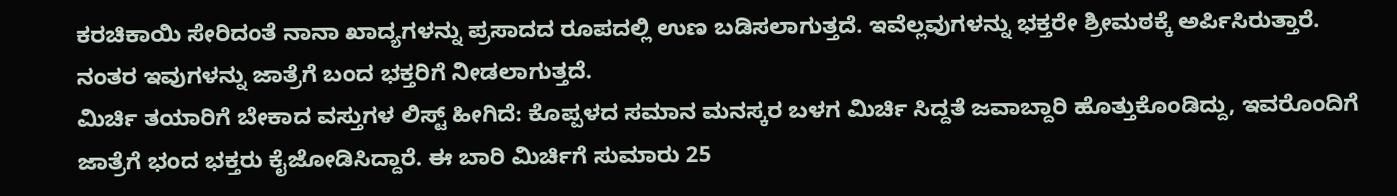ಕರಚಿಕಾಯಿ ಸೇರಿದಂತೆ ನಾನಾ ಖಾದ್ಯಗಳನ್ನು ಪ್ರಸಾದದ ರೂಪದಲ್ಲಿ ಉಣ ಬಡಿಸಲಾಗುತ್ತದೆ. ಇವೆಲ್ಲವುಗಳನ್ನು ಭಕ್ತರೇ ಶ್ರೀಮಠಕ್ಕೆ ಅರ್ಪಿಸಿರುತ್ತಾರೆ. ನಂತರ ಇವುಗಳನ್ನು ಜಾತ್ರೆಗೆ ಬಂದ ಭಕ್ತರಿಗೆ ನೀಡಲಾಗುತ್ತದೆ.
ಮಿರ್ಚಿ ತಯಾರಿಗೆ ಬೇಕಾದ ವಸ್ತುಗಳ ಲಿಸ್ಟ್ ಹೀಗಿದೆ: ಕೊಪ್ಪಳದ ಸಮಾನ ಮನಸ್ಕರ ಬಳಗ ಮಿರ್ಚಿ ಸಿದ್ದತೆ ಜವಾಬ್ದಾರಿ ಹೊತ್ತುಕೊಂಡಿದ್ದು, ಇವರೊಂದಿಗೆ ಜಾತ್ರೆಗೆ ಭಂದ ಭಕ್ತರು ಕೈಜೋಡಿಸಿದ್ದಾರೆ. ಈ ಬಾರಿ ಮಿರ್ಚಿಗೆ ಸುಮಾರು 25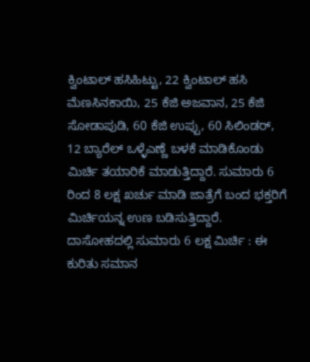ಕ್ವಿಂಟಾಲ್ ಹಸಿಹಿಟ್ಟು, 22 ಕ್ವಿಂಟಾಲ್ ಹಸಿ ಮೆಣಸಿನಕಾಯಿ, 25 ಕೆಜಿ ಅಜವಾನ, 25 ಕೆಜಿ ಸೋಡಾಪುಡಿ, 60 ಕೆಜಿ ಉಪ್ಪು, 60 ಸಿಲಿಂಡರ್, 12 ಬ್ಯಾರೆಲ್ ಒಳ್ಳೆಎಣ್ಣೆ ಬಳಕೆ ಮಾಡಿಕೊಂಡು ಮಿರ್ಚಿ ತಯಾರಿಕೆ ಮಾಡುತ್ತಿದ್ದಾರೆ. ಸುಮಾರು 6 ರಿಂದ 8 ಲಕ್ಷ ಖರ್ಚು ಮಾಡಿ ಜಾತ್ರೆಗೆ ಬಂದ ಭಕ್ತರಿಗೆ ಮಿರ್ಚಿಯನ್ನ ಉಣ ಬಡಿಸುತ್ತಿದ್ದಾರೆ.
ದಾಸೋಹದಲ್ಲಿ ಸುಮಾರು 6 ಲಕ್ಷ ಮಿರ್ಚಿ : ಈ ಕುರಿತು ಸಮಾನ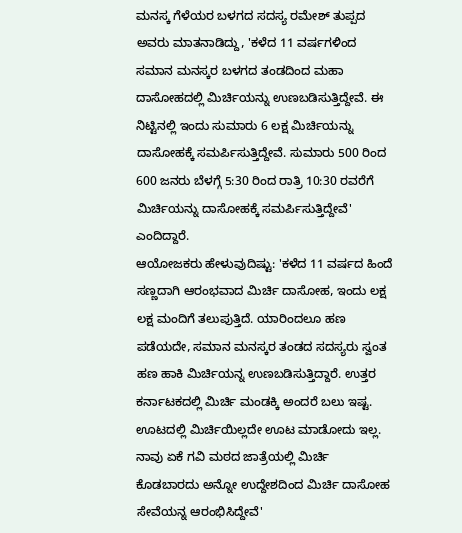ಮನಸ್ಕ ಗೆಳೆಯರ ಬಳಗದ ಸದಸ್ಯ ರಮೇಶ್ ತುಪ್ಪದ ಅವರು ಮಾತನಾಡಿದ್ದು, 'ಕಳೆದ 11 ವರ್ಷಗಳಿಂದ ಸಮಾನ ಮನಸ್ಕರ ಬಳಗದ ತಂಡದಿಂದ ಮಹಾ ದಾಸೋಹದಲ್ಲಿ ಮಿರ್ಚಿಯನ್ನು ಉಣಬಡಿಸುತ್ತಿದ್ದೇವೆ. ಈ ನಿಟ್ಟಿನಲ್ಲಿ ಇಂದು ಸುಮಾರು 6 ಲಕ್ಷ ಮಿರ್ಚಿಯನ್ನು ದಾಸೋಹಕ್ಕೆ ಸಮರ್ಪಿಸುತ್ತಿದ್ದೇವೆ. ಸುಮಾರು 500 ರಿಂದ 600 ಜನರು ಬೆಳಗ್ಗೆ 5:30 ರಿಂದ ರಾತ್ರಿ 10:30 ರವರೆಗೆ ಮಿರ್ಚಿಯನ್ನು ದಾಸೋಹಕ್ಕೆ ಸಮರ್ಪಿಸುತ್ತಿದ್ದೇವೆ' ಎಂದಿದ್ದಾರೆ.
ಆಯೋಜಕರು ಹೇಳುವುದಿಷ್ಟು: 'ಕಳೆದ 11 ವರ್ಷದ ಹಿಂದೆ ಸಣ್ಣದಾಗಿ ಆರಂಭವಾದ ಮಿರ್ಚಿ ದಾಸೋಹ, ಇಂದು ಲಕ್ಷ ಲಕ್ಷ ಮಂದಿಗೆ ತಲುಪುತ್ತಿದೆ. ಯಾರಿಂದಲೂ ಹಣ ಪಡೆಯದೇ, ಸಮಾನ ಮನಸ್ಕರ ತಂಡದ ಸದಸ್ಯರು ಸ್ವಂತ ಹಣ ಹಾಕಿ ಮಿರ್ಚಿಯನ್ನ ಉಣಬಡಿಸುತ್ತಿದ್ದಾರೆ. ಉತ್ತರ ಕರ್ನಾಟಕದಲ್ಲಿ ಮಿರ್ಚಿ ಮಂಡಕ್ಕಿ ಅಂದರೆ ಬಲು ಇಷ್ಟ. ಊಟದಲ್ಲಿ ಮಿರ್ಚಿಯಿಲ್ಲದೇ ಊಟ ಮಾಡೋದು ಇಲ್ಲ. ನಾವು ಏಕೆ ಗವಿ ಮಠದ ಜಾತ್ರೆಯಲ್ಲಿ ಮಿರ್ಚಿ ಕೊಡಬಾರದು ಅನ್ನೋ ಉದ್ದೇಶದಿಂದ ಮಿರ್ಚಿ ದಾಸೋಹ ಸೇವೆಯನ್ನ ಆರಂಭಿಸಿದ್ದೇವೆ'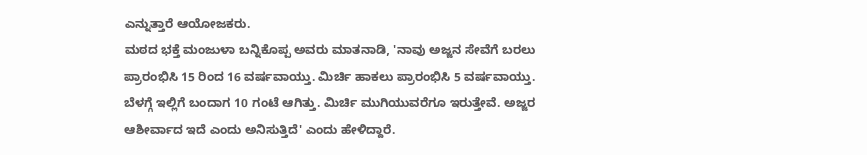ಎನ್ನುತ್ತಾರೆ ಆಯೋಜಕರು.
ಮಠದ ಭಕ್ತೆ ಮಂಜುಳಾ ಬನ್ನಿಕೊಪ್ಪ ಅವರು ಮಾತನಾಡಿ, 'ನಾವು ಅಜ್ಜನ ಸೇವೆಗೆ ಬರಲು ಪ್ರಾರಂಭಿಸಿ 15 ರಿಂದ 16 ವರ್ಷವಾಯ್ತು. ಮಿರ್ಚಿ ಹಾಕಲು ಪ್ರಾರಂಭಿಸಿ 5 ವರ್ಷವಾಯ್ತು. ಬೆಳಗ್ಗೆ ಇಲ್ಲಿಗೆ ಬಂದಾಗ 10 ಗಂಟೆ ಆಗಿತ್ತು. ಮಿರ್ಚಿ ಮುಗಿಯುವರೆಗೂ ಇರುತ್ತೇವೆ. ಅಜ್ಜರ ಆಶೀರ್ವಾದ ಇದೆ ಎಂದು ಅನಿಸುತ್ತಿದೆ' ಎಂದು ಹೇಳಿದ್ದಾರೆ.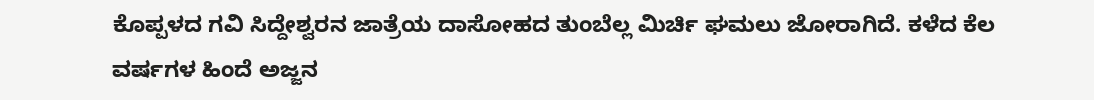ಕೊಪ್ಪಳದ ಗವಿ ಸಿದ್ದೇಶ್ವರನ ಜಾತ್ರೆಯ ದಾಸೋಹದ ತುಂಬೆಲ್ಲ ಮಿರ್ಚಿ ಘಮಲು ಜೋರಾಗಿದೆ. ಕಳೆದ ಕೆಲ ವರ್ಷಗಳ ಹಿಂದೆ ಅಜ್ಜನ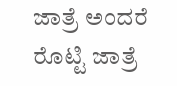ಜಾತ್ರೆ ಅಂದರೆ ರೊಟ್ಟಿ ಜಾತ್ರೆ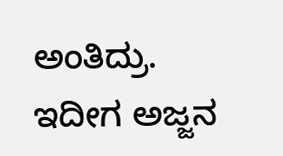ಅಂತಿದ್ರು. ಇದೀಗ ಅಜ್ಜನ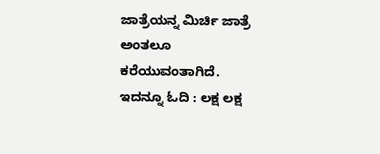ಜಾತ್ರೆಯನ್ನ ಮಿರ್ಚಿ ಜಾತ್ರೆ ಅಂತಲೂ ಕರೆಯುವಂತಾಗಿದೆ.
ಇದನ್ನೂ ಓದಿ : ಲಕ್ಷ ಲಕ್ಷ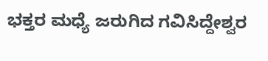ಭಕ್ತರ ಮಧ್ಯೆ ಜರುಗಿದ ಗವಿಸಿದ್ದೇಶ್ವರ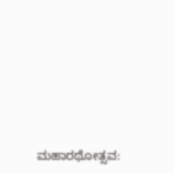ಮಹಾರಥೋತ್ಸವ: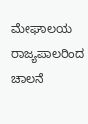ಮೇಘಾಲಯ ರಾಜ್ಯಪಾಲರಿಂದ ಚಾಲನೆ